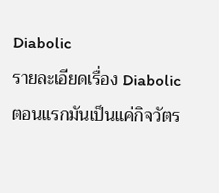Diabolic
รายละเอียดเรื่อง Diabolic
ตอนแรกมันเป็นแค่กิจวัตร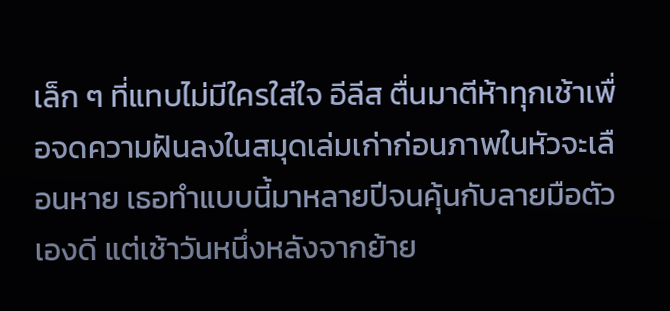เล็ก ๆ ที่แทบไม่มีใครใส่ใจ อีลีส ตื่นมาตีห้าทุกเช้าเพื่อจดความฝันลงในสมุดเล่มเก่าก่อนภาพในหัวจะเลือนหาย เธอทำแบบนี้มาหลายปีจนคุ้นกับลายมือตัวเองดี แต่เช้าวันหนึ่งหลังจากย้าย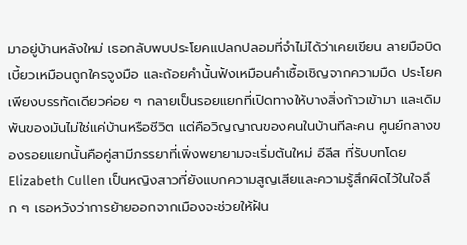มาอยู่บ้านหลังใหม่ เธอกลับพบประโยคแปลกปลอมที่จำไม่ได้ว่าเคยเขียน ลายมือบิดเบี้ยวเหมือนถูกใครจูงมือ และถ้อยคำนั้นฟังเหมือนคำเชื้อเชิญจากความมืด ประโยคเพียงบรรทัดเดียวค่อย ๆ กลายเป็นรอยแยกที่เปิดทางให้บางสิ่งก้าวเข้ามา และเดิมพันของมันไม่ใช่แค่บ้านหรือชีวิต แต่คือวิญญาณของคนในบ้านทีละคน ศูนย์กลางของรอยแยกนั้นคือคู่สามีภรรยาที่เพิ่งพยายามจะเริ่มต้นใหม่ อีลีส ที่รับบทโดย Elizabeth Cullen เป็นหญิงสาวที่ยังแบกความสูญเสียและความรู้สึกผิดไว้ในใจลึก ๆ เธอหวังว่าการย้ายออกจากเมืองจะช่วยให้ฝัน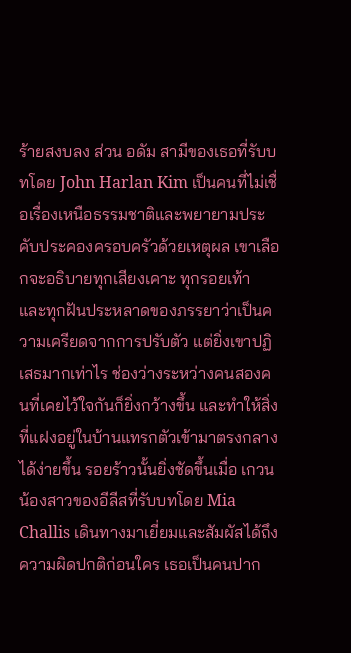ร้ายสงบลง ส่วน อดัม สามีของเธอที่รับบทโดย John Harlan Kim เป็นคนที่ไม่เชื่อเรื่องเหนือธรรมชาติและพยายามประคับประคองครอบครัวด้วยเหตุผล เขาเลือกจะอธิบายทุกเสียงเคาะ ทุกรอยเท้า และทุกฝันประหลาดของภรรยาว่าเป็นความเครียดจากการปรับตัว แต่ยิ่งเขาปฏิเสธมากเท่าไร ช่องว่างระหว่างคนสองคนที่เคยไว้ใจกันก็ยิ่งกว้างขึ้น และทำให้สิ่งที่แฝงอยู่ในบ้านแทรกตัวเข้ามาตรงกลางได้ง่ายขึ้น รอยร้าวนั้นยิ่งชัดขึ้นเมื่อ เกวน น้องสาวของอีลีสที่รับบทโดย Mia Challis เดินทางมาเยี่ยมและสัมผัสได้ถึงความผิดปกติก่อนใคร เธอเป็นคนปาก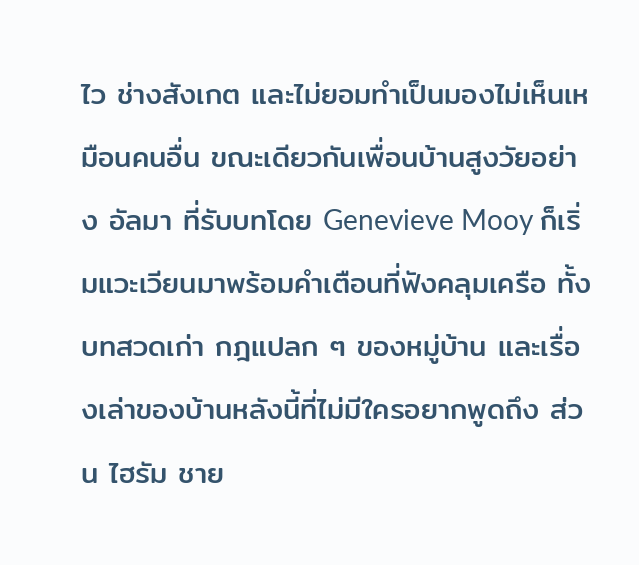ไว ช่างสังเกต และไม่ยอมทำเป็นมองไม่เห็นเหมือนคนอื่น ขณะเดียวกันเพื่อนบ้านสูงวัยอย่าง อัลมา ที่รับบทโดย Genevieve Mooy ก็เริ่มแวะเวียนมาพร้อมคำเตือนที่ฟังคลุมเครือ ทั้งบทสวดเก่า กฎแปลก ๆ ของหมู่บ้าน และเรื่องเล่าของบ้านหลังนี้ที่ไม่มีใครอยากพูดถึง ส่วน ไฮรัม ชาย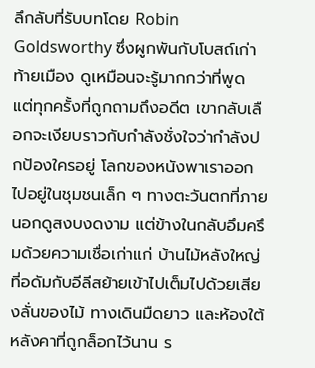ลึกลับที่รับบทโดย Robin Goldsworthy ซึ่งผูกพันกับโบสถ์เก่าท้ายเมือง ดูเหมือนจะรู้มากกว่าที่พูด แต่ทุกครั้งที่ถูกถามถึงอดีต เขากลับเลือกจะเงียบราวกับกำลังชั่งใจว่ากำลังปกป้องใครอยู่ โลกของหนังพาเราออกไปอยู่ในชุมชนเล็ก ๆ ทางตะวันตกที่ภายนอกดูสงบงดงาม แต่ข้างในกลับอึมครึมด้วยความเชื่อเก่าแก่ บ้านไม้หลังใหญ่ที่อดัมกับอีลีสย้ายเข้าไปเต็มไปด้วยเสียงลั่นของไม้ ทางเดินมืดยาว และห้องใต้หลังคาที่ถูกล็อกไว้นาน ร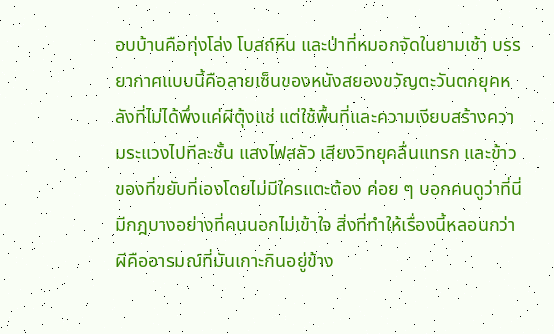อบบ้านคือทุ่งโล่ง โบสถ์หิน และป่าที่หมอกจัดในยามเช้า บรรยากาศแบบนี้คือลายเซ็นของหนังสยองขวัญตะวันตกยุคหลังที่ไม่ได้พึ่งแค่ผีตุ้งแช่ แต่ใช้พื้นที่และความเงียบสร้างความระแวงไปทีละชั้น แสงไฟสลัว เสียงวิทยุคลื่นแทรก และข้าวของที่ขยับที่เองโดยไม่มีใครแตะต้อง ค่อย ๆ บอกคนดูว่าที่นี่มีกฎบางอย่างที่คนนอกไม่เข้าใจ สิ่งที่ทำให้เรื่องนี้หลอนกว่าผีคืออารมณ์ที่มันเกาะกินอยู่ข้าง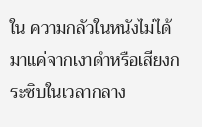ใน ความกลัวในหนังไม่ได้มาแค่จากเงาดำหรือเสียงกระซิบในเวลากลาง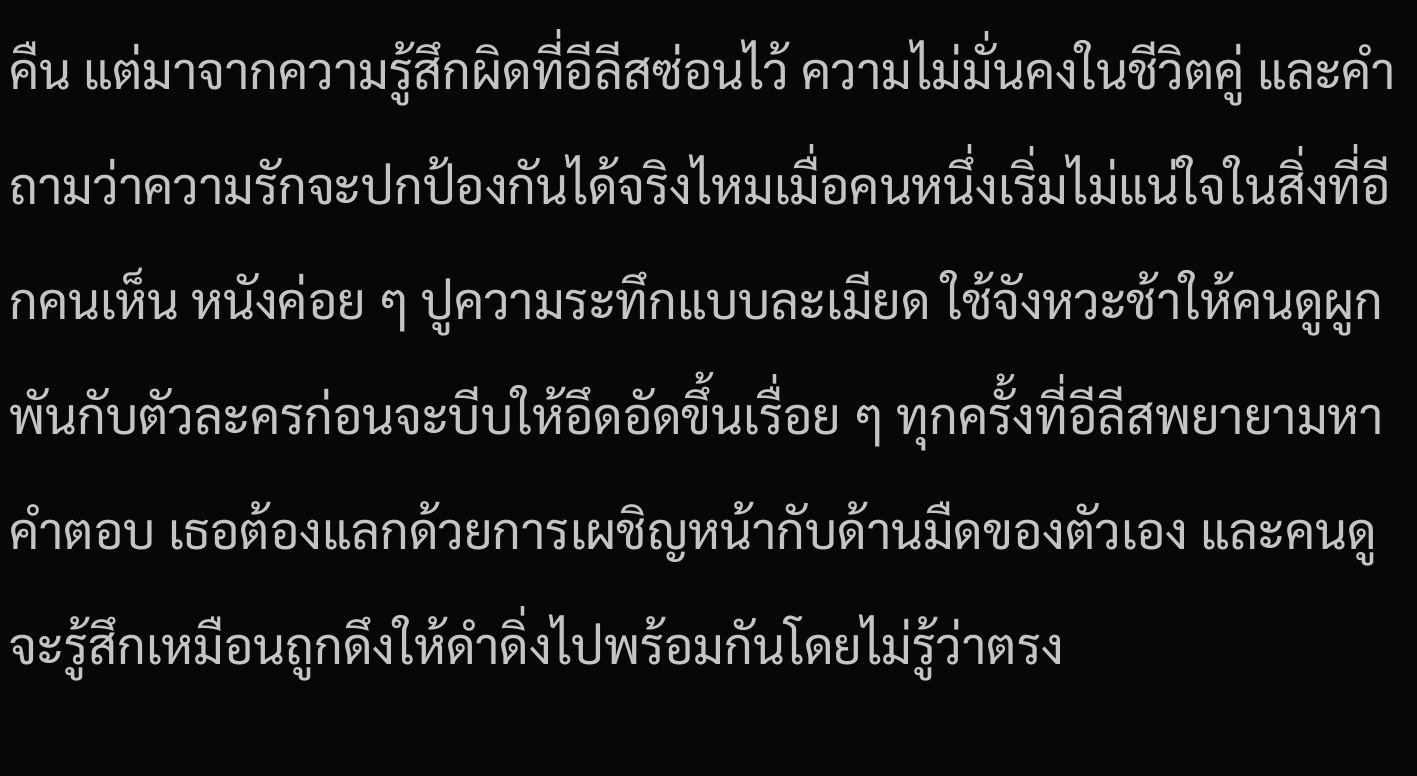คืน แต่มาจากความรู้สึกผิดที่อีลีสซ่อนไว้ ความไม่มั่นคงในชีวิตคู่ และคำถามว่าความรักจะปกป้องกันได้จริงไหมเมื่อคนหนึ่งเริ่มไม่แน่ใจในสิ่งที่อีกคนเห็น หนังค่อย ๆ ปูความระทึกแบบละเมียด ใช้จังหวะช้าให้คนดูผูกพันกับตัวละครก่อนจะบีบให้อึดอัดขึ้นเรื่อย ๆ ทุกครั้งที่อีลีสพยายามหาคำตอบ เธอต้องแลกด้วยการเผชิญหน้ากับด้านมืดของตัวเอง และคนดูจะรู้สึกเหมือนถูกดึงให้ดำดิ่งไปพร้อมกันโดยไม่รู้ว่าตรง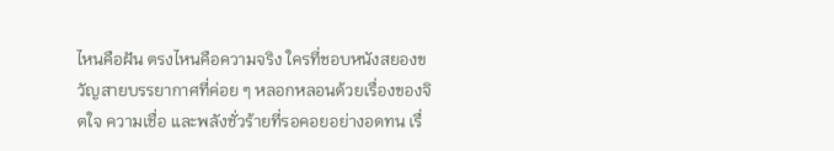ไหนคือฝัน ตรงไหนคือความจริง ใครที่ชอบหนังสยองขวัญสายบรรยากาศที่ค่อย ๆ หลอกหลอนด้วยเรื่องของจิตใจ ความเชื่อ และพลังชั่วร้ายที่รอคอยอย่างอดทน เรื่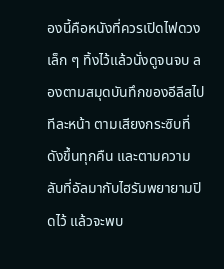องนี้คือหนังที่ควรเปิดไฟดวงเล็ก ๆ ทิ้งไว้แล้วนั่งดูจนจบ ลองตามสมุดบันทึกของอีลีสไปทีละหน้า ตามเสียงกระซิบที่ดังขึ้นทุกคืน และตามความลับที่อัลมากับไฮรัมพยายามปิดไว้ แล้วจะพบ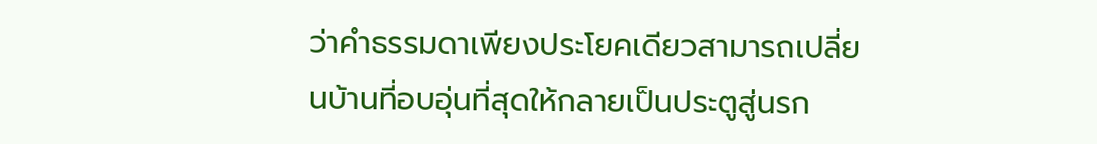ว่าคำธรรมดาเพียงประโยคเดียวสามารถเปลี่ยนบ้านที่อบอุ่นที่สุดให้กลายเป็นประตูสู่นรก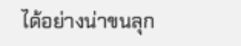ได้อย่างน่าขนลุก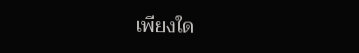เพียงใด